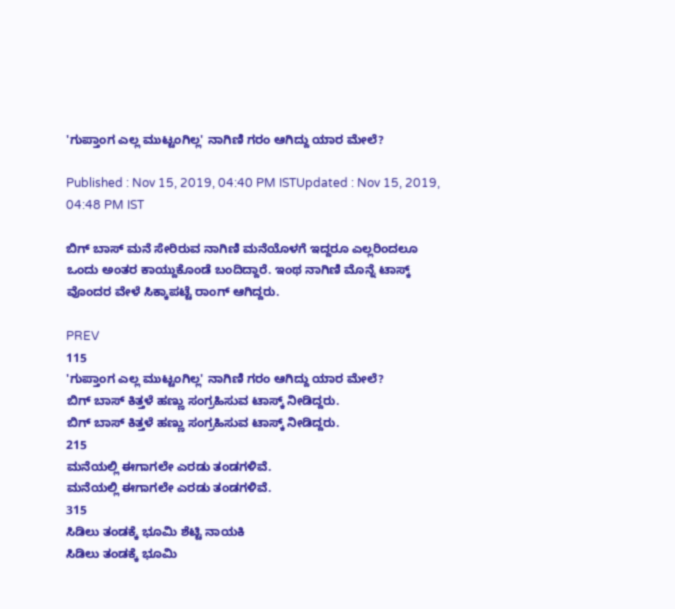'ಗುಪ್ತಾಂಗ ಎಲ್ಲ ಮುಟ್ಟಂಗಿಲ್ಲ' ನಾಗಿಣಿ ಗರಂ ಆಗಿದ್ದು ಯಾರ ಮೇಲೆ?

Published : Nov 15, 2019, 04:40 PM ISTUpdated : Nov 15, 2019, 04:48 PM IST

ಬಿಗ್ ಬಾಸ್ ಮನೆ ಸೇರಿರುವ ನಾಗಿಣಿ ಮನೆಯೊಳಗೆ ಇದ್ದರೂ ಎಲ್ಲರಿಂದಲೂ ಒಂದು ಅಂತರ ಕಾಯ್ದುಕೊಂಡೆ ಬಂದಿದ್ದಾರೆ. ಇಂಥ ನಾಗಿಣಿ ಮೊನ್ನೆ ಟಾಸ್ಕ್ ವೊಂದರ ವೇಳೆ ಸಿಕ್ಕಾಪಟ್ಟೆ ರಾಂಗ್ ಆಗಿದ್ದರು.

PREV
115
'ಗುಪ್ತಾಂಗ ಎಲ್ಲ ಮುಟ್ಟಂಗಿಲ್ಲ' ನಾಗಿಣಿ ಗರಂ ಆಗಿದ್ದು ಯಾರ ಮೇಲೆ?
ಬಿಗ್ ಬಾಸ್ ಕಿತ್ತಳೆ ಹಣ್ಣು ಸಂಗ್ರಹಿಸುವ ಟಾಸ್ಕ್ ನೀಡಿದ್ದರು.
ಬಿಗ್ ಬಾಸ್ ಕಿತ್ತಳೆ ಹಣ್ಣು ಸಂಗ್ರಹಿಸುವ ಟಾಸ್ಕ್ ನೀಡಿದ್ದರು.
215
ಮನೆಯಲ್ಲಿ ಈಗಾಗಲೇ ಎರಡು ತಂಡಗಳಿವೆ.
ಮನೆಯಲ್ಲಿ ಈಗಾಗಲೇ ಎರಡು ತಂಡಗಳಿವೆ.
315
ಸಿಡಿಲು ತಂಡಕ್ಕೆ ಭೂಮಿ ಶೆಟ್ಟಿ ನಾಯಕಿ
ಸಿಡಿಲು ತಂಡಕ್ಕೆ ಭೂಮಿ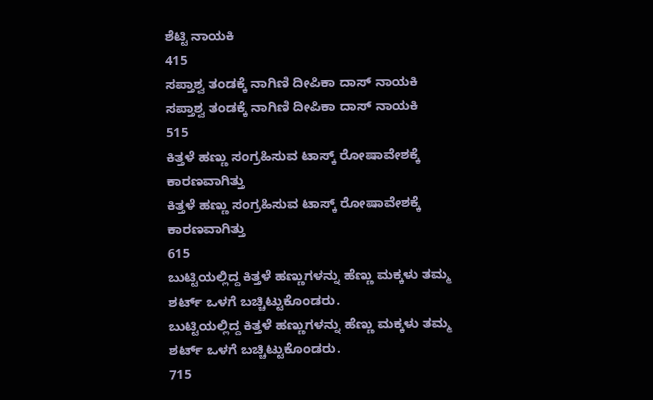ಶೆಟ್ಟಿ ನಾಯಕಿ
415
ಸಪ್ತಾಶ್ವ ತಂಡಕ್ಕೆ ನಾಗಿಣಿ ದೀಪಿಕಾ ದಾಸ್ ನಾಯಕಿ
ಸಪ್ತಾಶ್ವ ತಂಡಕ್ಕೆ ನಾಗಿಣಿ ದೀಪಿಕಾ ದಾಸ್ ನಾಯಕಿ
515
ಕಿತ್ತಳೆ ಹಣ್ಣು ಸಂಗ್ರಹಿಸುವ ಟಾಸ್ಕ್ ರೋಷಾವೇಶಕ್ಕೆ ಕಾರಣವಾಗಿತ್ತು
ಕಿತ್ತಳೆ ಹಣ್ಣು ಸಂಗ್ರಹಿಸುವ ಟಾಸ್ಕ್ ರೋಷಾವೇಶಕ್ಕೆ ಕಾರಣವಾಗಿತ್ತು
615
ಬುಟ್ಟಿಯಲ್ಲಿದ್ದ ಕಿತ್ತಳೆ ಹಣ್ಣುಗಳನ್ನು ಹೆಣ್ಣು ಮಕ್ಕಳು ತಮ್ಮ ಶರ್ಟ್ ಒಳಗೆ ಬಚ್ಚಿಟ್ಟುಕೊಂಡರು.
ಬುಟ್ಟಿಯಲ್ಲಿದ್ದ ಕಿತ್ತಳೆ ಹಣ್ಣುಗಳನ್ನು ಹೆಣ್ಣು ಮಕ್ಕಳು ತಮ್ಮ ಶರ್ಟ್ ಒಳಗೆ ಬಚ್ಚಿಟ್ಟುಕೊಂಡರು.
715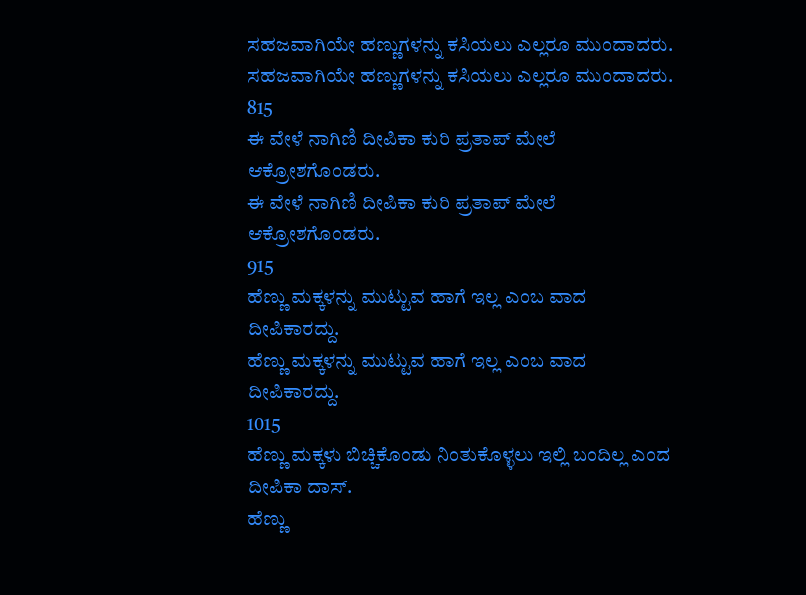ಸಹಜವಾಗಿಯೇ ಹಣ್ಣುಗಳನ್ನು ಕಸಿಯಲು ಎಲ್ಲರೂ ಮುಂದಾದರು.
ಸಹಜವಾಗಿಯೇ ಹಣ್ಣುಗಳನ್ನು ಕಸಿಯಲು ಎಲ್ಲರೂ ಮುಂದಾದರು.
815
ಈ ವೇಳೆ ನಾಗಿಣಿ ದೀಪಿಕಾ ಕುರಿ ಪ್ರತಾಪ್ ಮೇಲೆ ಆಕ್ರೋಶಗೊಂಡರು.
ಈ ವೇಳೆ ನಾಗಿಣಿ ದೀಪಿಕಾ ಕುರಿ ಪ್ರತಾಪ್ ಮೇಲೆ ಆಕ್ರೋಶಗೊಂಡರು.
915
ಹೆಣ್ಣು ಮಕ್ಕಳನ್ನು ಮುಟ್ಟುವ ಹಾಗೆ ಇಲ್ಲ ಎಂಬ ವಾದ ದೀಪಿಕಾರದ್ದು.
ಹೆಣ್ಣು ಮಕ್ಕಳನ್ನು ಮುಟ್ಟುವ ಹಾಗೆ ಇಲ್ಲ ಎಂಬ ವಾದ ದೀಪಿಕಾರದ್ದು.
1015
ಹೆಣ್ಣು ಮಕ್ಕಳು ಬಿಚ್ಚಿಕೊಂಡು ನಿಂತುಕೊಳ್ಳಲು ಇಲ್ಲಿ ಬಂದಿಲ್ಲ ಎಂದ ದೀಪಿಕಾ ದಾಸ್.
ಹೆಣ್ಣು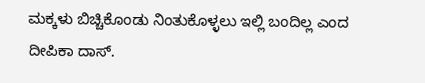ಮಕ್ಕಳು ಬಿಚ್ಚಿಕೊಂಡು ನಿಂತುಕೊಳ್ಳಲು ಇಲ್ಲಿ ಬಂದಿಲ್ಲ ಎಂದ ದೀಪಿಕಾ ದಾಸ್.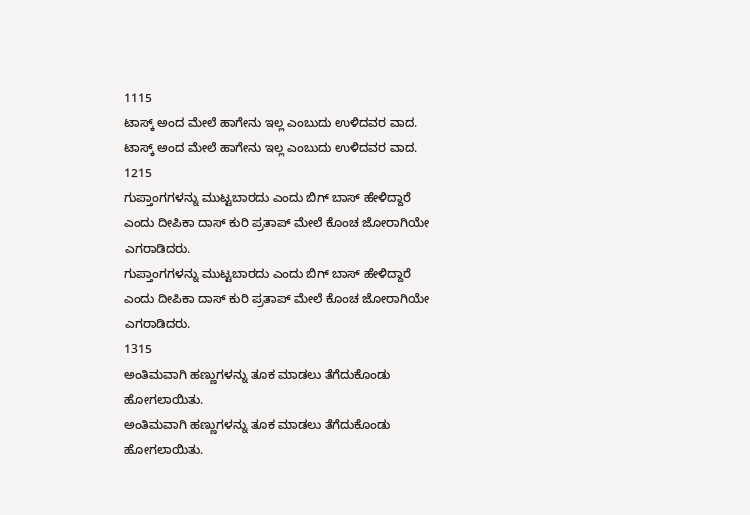1115
ಟಾಸ್ಕ್ ಅಂದ ಮೇಲೆ ಹಾಗೇನು ಇಲ್ಲ ಎಂಬುದು ಉಳಿದವರ ವಾದ.
ಟಾಸ್ಕ್ ಅಂದ ಮೇಲೆ ಹಾಗೇನು ಇಲ್ಲ ಎಂಬುದು ಉಳಿದವರ ವಾದ.
1215
ಗುಪ್ತಾಂಗಗಳನ್ನು ಮುಟ್ಟಬಾರದು ಎಂದು ಬಿಗ್ ಬಾಸ್ ಹೇಳಿದ್ದಾರೆ ಎಂದು ದೀಪಿಕಾ ದಾಸ್ ಕುರಿ ಪ್ರತಾಪ್ ಮೇಲೆ ಕೊಂಚ ಜೋರಾಗಿಯೇ ಎಗರಾಡಿದರು.
ಗುಪ್ತಾಂಗಗಳನ್ನು ಮುಟ್ಟಬಾರದು ಎಂದು ಬಿಗ್ ಬಾಸ್ ಹೇಳಿದ್ದಾರೆ ಎಂದು ದೀಪಿಕಾ ದಾಸ್ ಕುರಿ ಪ್ರತಾಪ್ ಮೇಲೆ ಕೊಂಚ ಜೋರಾಗಿಯೇ ಎಗರಾಡಿದರು.
1315
ಅಂತಿಮವಾಗಿ ಹಣ್ಣುಗಳನ್ನು ತೂಕ ಮಾಡಲು ತೆಗೆದುಕೊಂಡು ಹೋಗಲಾಯಿತು.
ಅಂತಿಮವಾಗಿ ಹಣ್ಣುಗಳನ್ನು ತೂಕ ಮಾಡಲು ತೆಗೆದುಕೊಂಡು ಹೋಗಲಾಯಿತು.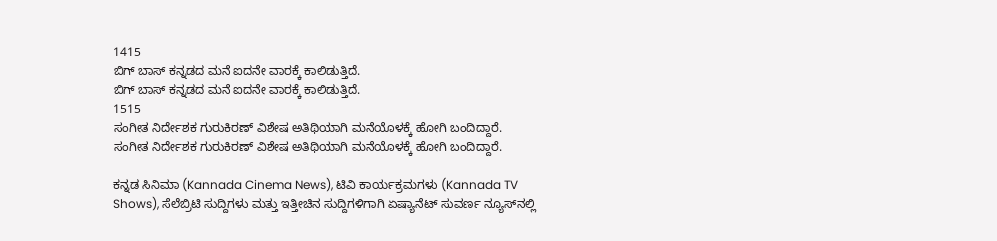1415
ಬಿಗ್ ಬಾಸ್ ಕನ್ನಡದ ಮನೆ ಐದನೇ ವಾರಕ್ಕೆ ಕಾಲಿಡುತ್ತಿದೆ.
ಬಿಗ್ ಬಾಸ್ ಕನ್ನಡದ ಮನೆ ಐದನೇ ವಾರಕ್ಕೆ ಕಾಲಿಡುತ್ತಿದೆ.
1515
ಸಂಗೀತ ನಿರ್ದೇಶಕ ಗುರುಕಿರಣ್ ವಿಶೇಷ ಅತಿಥಿಯಾಗಿ ಮನೆಯೊಳಕ್ಕೆ ಹೋಗಿ ಬಂದಿದ್ದಾರೆ.
ಸಂಗೀತ ನಿರ್ದೇಶಕ ಗುರುಕಿರಣ್ ವಿಶೇಷ ಅತಿಥಿಯಾಗಿ ಮನೆಯೊಳಕ್ಕೆ ಹೋಗಿ ಬಂದಿದ್ದಾರೆ.

ಕನ್ನಡ ಸಿನಿಮಾ (Kannada Cinema News), ಟಿವಿ ಕಾರ್ಯಕ್ರಮಗಳು (Kannada TV Shows), ಸೆಲೆಬ್ರಿಟಿ ಸುದ್ದಿಗಳು ಮತ್ತು ಇತ್ತೀಚಿನ ಸುದ್ದಿಗಳಿಗಾಗಿ ಏಷ್ಯಾನೆಟ್ ಸುವರ್ಣ ನ್ಯೂಸ್‌ನಲ್ಲಿ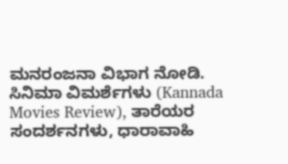ಮನರಂಜನಾ ವಿಭಾಗ ನೋಡಿ. ಸಿನಿಮಾ ವಿಮರ್ಶೆಗಳು (Kannada Movies Review), ತಾರೆಯರ ಸಂದರ್ಶನಗಳು, ಧಾರಾವಾಹಿ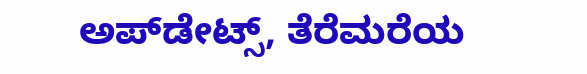ಅಪ್‌ಡೇಟ್ಸ್‌, ತೆರೆಮರೆಯ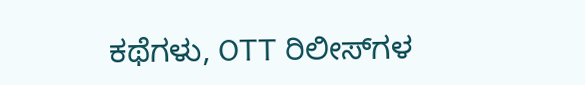ಕಥೆಗಳು, OTT ರಿಲೀಸ್‌ಗಳ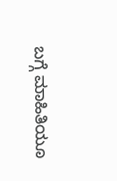ಬಗ್ಗೆ ಮಾಹಿತಿಯೂ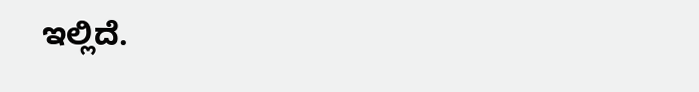ಇಲ್ಲಿದೆ.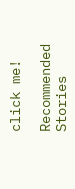click me!

Recommended Stories